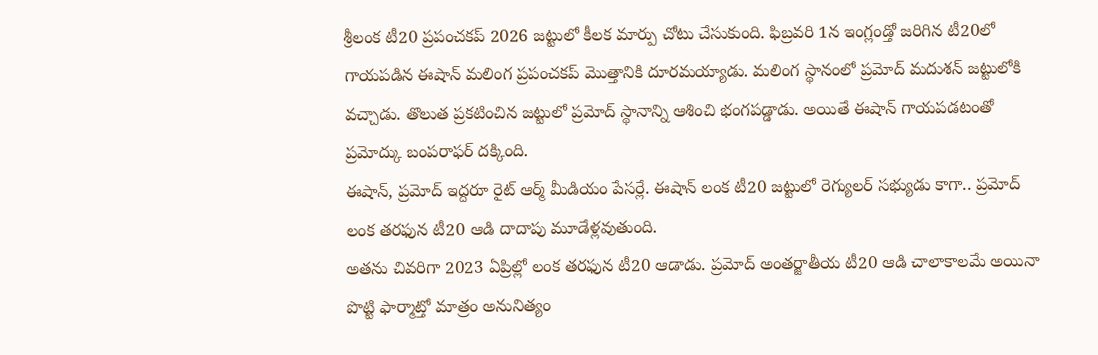శ్రీలంక టీ20 ప్రపంచకప్ 2026 జట్టులో కీలక మార్పు చోటు చేసుకుంది. ఫిబ్రవరి 1న ఇంగ్లండ్తో జరిగిన టీ20లో గాయపడిన ఈషాన్ మలింగ ప్రపంచకప్ మొత్తానికి దూరమయ్యాడు. మలింగ స్థానంలో ప్రమోద్ మదుశన్ జట్టులోకి వచ్చాడు. తొలుత ప్రకటించిన జట్టులో ప్రమోద్ స్థానాన్ని ఆశించి భంగపడ్డాడు. అయితే ఈషాన్ గాయపడటంతో ప్రమోద్కు బంపరాఫర్ దక్కింది.
ఈషాన్, ప్రమోద్ ఇద్దరూ రైట్ ఆర్మ్ మీడియం పేసర్లే. ఈషాన్ లంక టీ20 జట్టులో రెగ్యులర్ సభ్యుడు కాగా.. ప్రమోద్ లంక తరఫున టీ20 ఆడి దాదాపు మూడేళ్లవుతుంది.
అతను చివరిగా 2023 ఏప్రిల్లో లంక తరఫున టీ20 ఆడాడు. ప్రమోద్ అంతర్జాతీయ టీ20 ఆడి చాలాకాలమే అయినా పొట్టి ఫార్మాట్తో మాత్రం అనునిత్యం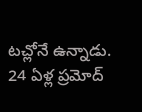టచ్లోనే ఉన్నాడు. 24 ఏళ్ల ప్రమోద్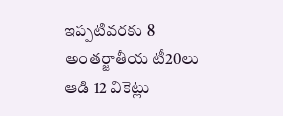ఇప్పటివరకు 8 అంతర్జాతీయ టీ20లు ఆడి 12 వికెట్లు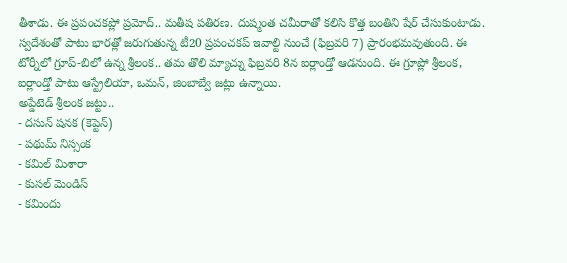తీశాడు. ఈ ప్రపంచకప్లో ప్రమోద్.. మతీష పతిరణ. దుష్మంత చమీరాతో కలిసి కొత్త బంతిని షేర్ చేసుకుంటాడు.
స్వదేశంతో పాటు భారత్లో జరుగుతున్న టీ20 ప్రపంచకప్ ఇవాల్టి నుంచే (ఫిబ్రవరి 7) ప్రారంభమవుతుంది. ఈ టోర్నీలో గ్రూప్-బిలో ఉన్న శ్రీలంక.. తమ తొలి మ్యాచ్ను ఫిబ్రవరి 8న ఐర్లాండ్తో ఆడనుంది. ఈ గ్రూప్లో శ్రీలంక, ఐర్లాండ్తో పాటు ఆస్ట్రేలియా, ఒమన్, జింబాబ్వే జట్లు ఉన్నాయి.
అప్డేటెడ్ శ్రీలంక జట్టు..
- దసున్ షనక (కెప్టెన్)
- పథుమ్ నిస్సంక
- కమిల్ మిశారా
- కుసల్ మెండిస్
- కమిందు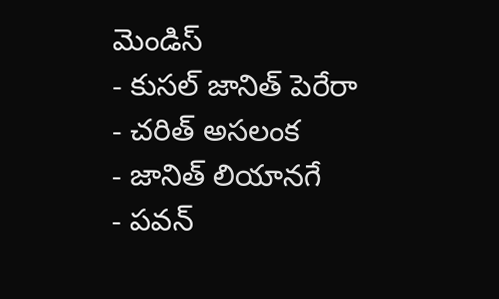మెండిస్
- కుసల్ జానిత్ పెరేరా
- చరిత్ అసలంక
- జానిత్ లియానగే
- పవన్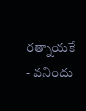రత్నాయకే
- వనిందు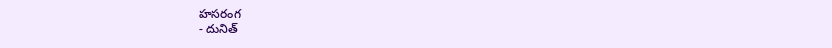హసరంగ
- దునిత్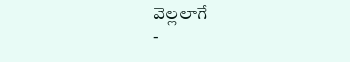వెల్లలాగే
-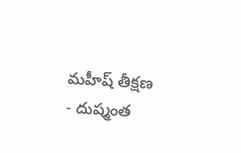మహీష్ తీక్షణ
- దుష్మంత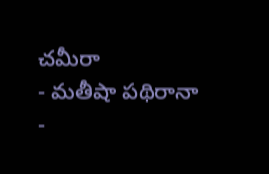చమీరా
- మతీషా పథిరానా
-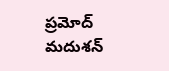ప్రమోద్ మదుశన్